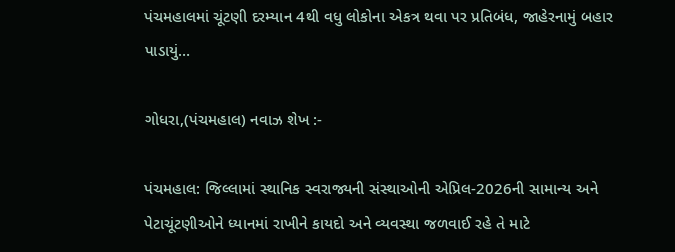પંચમહાલમાં ચૂંટણી દરમ્યાન 4થી વધુ લોકોના એકત્ર થવા પર પ્રતિબંધ, જાહેરનામું બહાર પાડાયું…

ગોધરા,(પંચમહાલ) નવાઝ શેખ :-

પંચમહાલ: જિલ્લામાં સ્થાનિક સ્વરાજ્યની સંસ્થાઓની એપ્રિલ-2026ની સામાન્ય અને પેટાચૂંટણીઓને ધ્યાનમાં રાખીને કાયદો અને વ્યવસ્થા જળવાઈ રહે તે માટે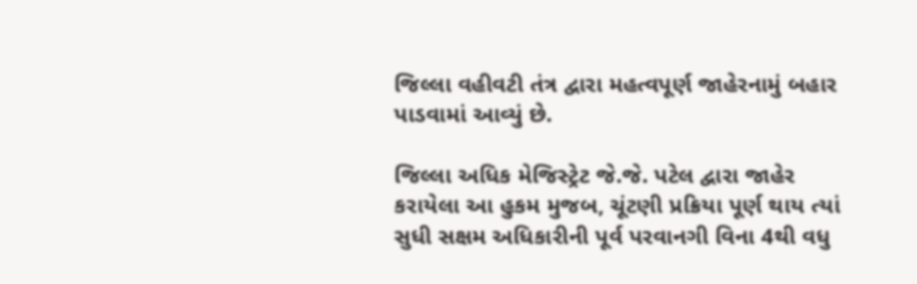જિલ્લા વહીવટી તંત્ર દ્વારા મહત્વપૂર્ણ જાહેરનામું બહાર પાડવામાં આવ્યું છે.

જિલ્લા અધિક મેજિસ્ટ્રેટ જે.જે. પટેલ દ્વારા જાહેર કરાયેલા આ હુકમ મુજબ, ચૂંટણી પ્રક્રિયા પૂર્ણ થાય ત્યાં સુધી સક્ષમ અધિકારીની પૂર્વ પરવાનગી વિના 4થી વધુ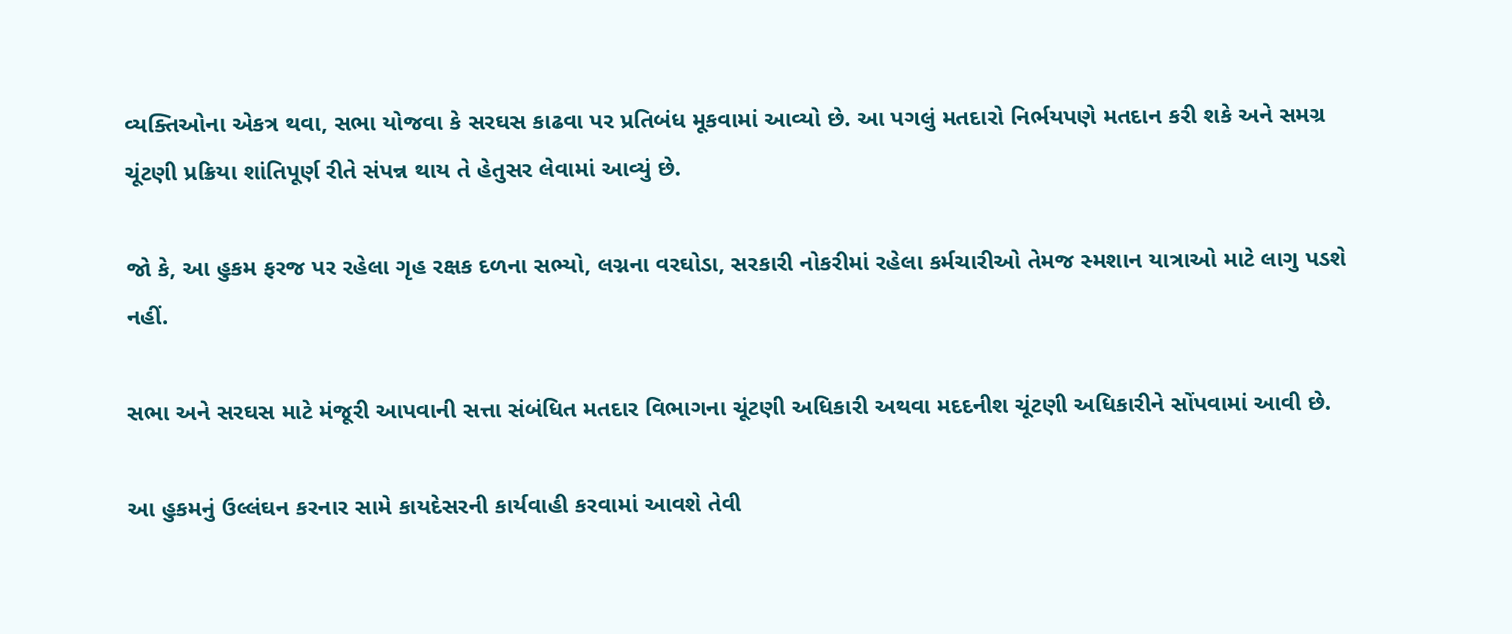વ્યક્તિઓના એકત્ર થવા, સભા યોજવા કે સરઘસ કાઢવા પર પ્રતિબંધ મૂકવામાં આવ્યો છે. આ પગલું મતદારો નિર્ભયપણે મતદાન કરી શકે અને સમગ્ર ચૂંટણી પ્રક્રિયા શાંતિપૂર્ણ રીતે સંપન્ન થાય તે હેતુસર લેવામાં આવ્યું છે.

જો કે, આ હુકમ ફરજ પર રહેલા ગૃહ રક્ષક દળના સભ્યો, લગ્નના વરઘોડા, સરકારી નોકરીમાં રહેલા કર્મચારીઓ તેમજ સ્મશાન યાત્રાઓ માટે લાગુ પડશે નહીં.

સભા અને સરઘસ માટે મંજૂરી આપવાની સત્તા સંબંધિત મતદાર વિભાગના ચૂંટણી અધિકારી અથવા મદદનીશ ચૂંટણી અધિકારીને સોંપવામાં આવી છે.

આ હુકમનું ઉલ્લંઘન કરનાર સામે કાયદેસરની કાર્યવાહી કરવામાં આવશે તેવી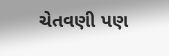ચેતવણી પણ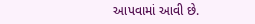આપવામાં આવી છે.